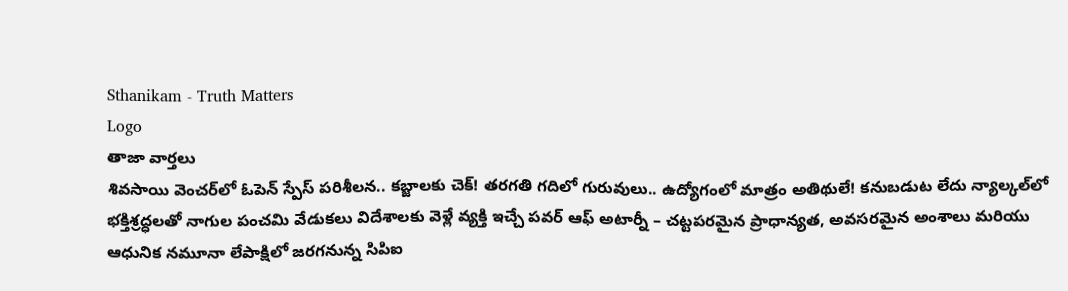Sthanikam - Truth Matters
Logo
తాజా వార్తలు
శివసాయి వెంచర్‌లో ఓపెన్‌ స్పేస్‌ పరిశీలన.. కబ్జాలకు చెక్‌! తరగతి గదిలో గురువులు.. ఉద్యోగంలో మాత్రం అతిథులే! కనుబడుట లేదు న్యాల్కల్‌లో భక్తిశ్రద్ధలతో నాగుల పంచమి వేడుకలు విదేశాలకు వెళ్లే వ్యక్తి ఇచ్చే పవర్ ఆఫ్ అటార్నీ – చట్టపరమైన ప్రాధాన్యత, అవసరమైన అంశాలు మరియు ఆధునిక నమూనా లేపాక్షిలో జరగనున్న సిపిఐ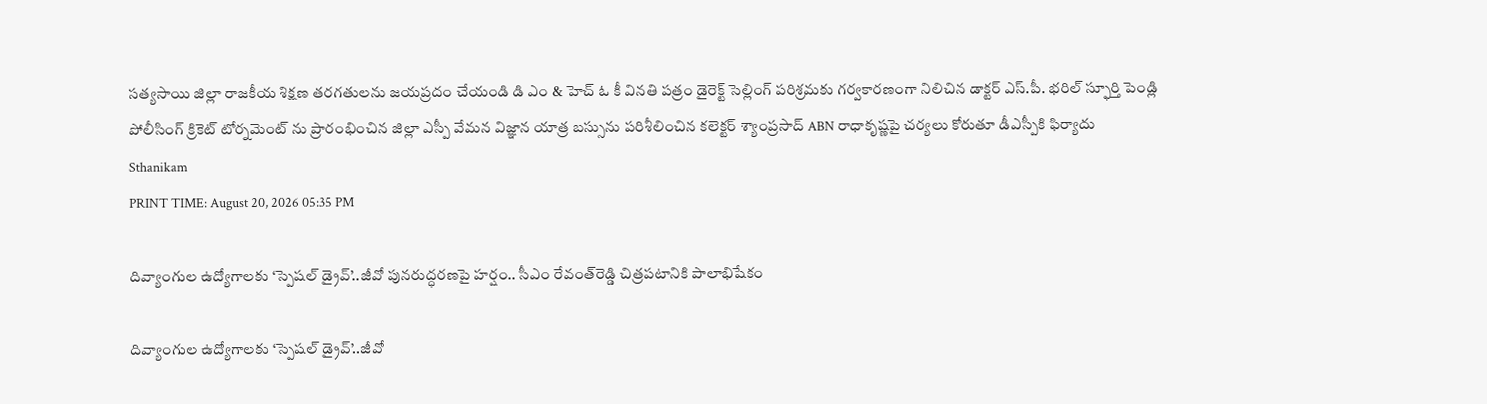సత్యసాయి జిల్లా రాజకీయ శిక్షణ తరగతులను జయప్రదం చేయండి డి ఎం & హెచ్ ఓ కీ వినతి పత్రం డైరెక్ట్ సెల్లింగ్ పరిశ్రమకు గర్వకారణంగా నిలిచిన డాక్టర్ ఎస్.పీ. భరిల్ స్ఫూర్తి పెండ్లి పోలీసింగ్ క్రికెట్ టోర్నమెంట్ ను ప్రారంభించిన జిల్లా ఎస్పీ వేమన విజ్ఞాన యాత్ర బస్సును పరిశీలించిన కలెక్టర్ శ్యాంప్రసాద్ ABN రాధాకృష్ణపై చర్యలు కోరుతూ డీఎస్పీకి ఫిర్యాదు
Sthanikam
PRINT TIME: August 20, 2026 05:35 PM

దివ్యాంగుల ఉద్యోగాలకు ‘స్పెషల్‌ డ్రైవ్‌’..జీవో పునరుద్ధరణపై హర్షం.. సీఎం రేవంత్‌రెడ్డి చిత్రపటానికి పాలాభిషేకం

దివ్యాంగుల ఉద్యోగాలకు ‘స్పెషల్‌ డ్రైవ్‌’..జీవో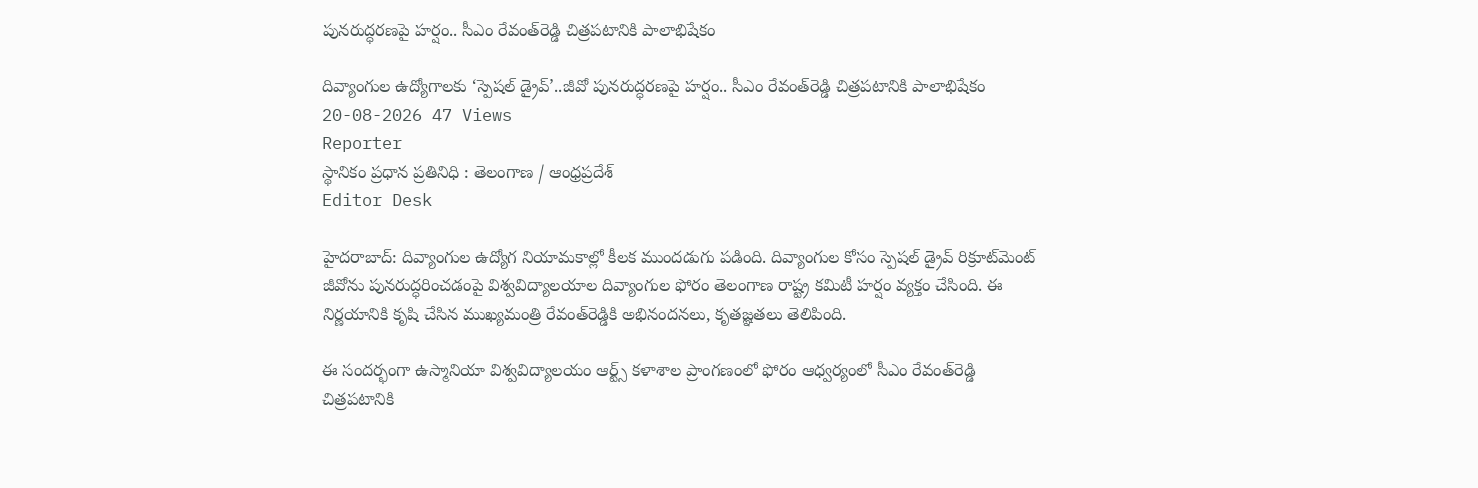పునరుద్ధరణపై హర్షం.. సీఎం రేవంత్‌రెడ్డి చిత్రపటానికి పాలాభిషేకం

దివ్యాంగుల ఉద్యోగాలకు ‘స్పెషల్‌ డ్రైవ్‌’..జీవో పునరుద్ధరణపై హర్షం.. సీఎం రేవంత్‌రెడ్డి చిత్రపటానికి పాలాభిషేకం
20-08-2026 47 Views
Reporter
స్థానికం ప్రధాన ప్రతినిధి : తెలంగాణ / ఆంధ్రప్రదేశ్
Editor Desk

హైదరాబాద్‌: దివ్యాంగుల ఉద్యోగ నియామకాల్లో కీలక ముందడుగు పడింది. దివ్యాంగుల కోసం స్పెషల్‌ డ్రైవ్‌ రిక్రూట్‌మెంట్‌ జీవోను పునరుద్ధరించడంపై విశ్వవిద్యాలయాల దివ్యాంగుల ఫోరం తెలంగాణ రాష్ట్ర కమిటీ హర్షం వ్యక్తం చేసింది. ఈ నిర్ణయానికి కృషి చేసిన ముఖ్యమంత్రి రేవంత్‌రెడ్డికి అభినందనలు, కృతజ్ఞతలు తెలిపింది.

ఈ సందర్భంగా ఉస్మానియా విశ్వవిద్యాలయం ఆర్ట్స్‌ కళాశాల ప్రాంగణంలో ఫోరం ఆధ్వర్యంలో సీఎం రేవంత్‌రెడ్డి చిత్రపటానికి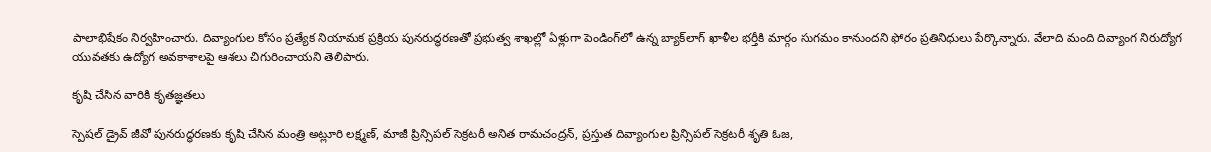పాలాభిషేకం నిర్వహించారు. దివ్యాంగుల కోసం ప్రత్యేక నియామక ప్రక్రియ పునరుద్ధరణతో ప్రభుత్వ శాఖల్లో ఏళ్లుగా పెండింగ్‌లో ఉన్న బ్యాక్‌లాగ్‌ ఖాళీల భర్తీకి మార్గం సుగమం కానుందని ఫోరం ప్రతినిధులు పేర్కొన్నారు. వేలాది మంది దివ్యాంగ నిరుద్యోగ యువతకు ఉద్యోగ అవకాశాలపై ఆశలు చిగురించాయని తెలిపారు.

కృషి చేసిన వారికి కృతజ్ఞతలు

స్పెషల్‌ డ్రైవ్‌ జీవో పునరుద్ధరణకు కృషి చేసిన మంత్రి అట్లూరి లక్ష్మణ్, మాజీ ప్రిన్సిపల్‌ సెక్రటరీ అనిత రామచంద్రన్, ప్రస్తుత దివ్యాంగుల ప్రిన్సిపల్‌ సెక్రటరీ శృతి ఓజ,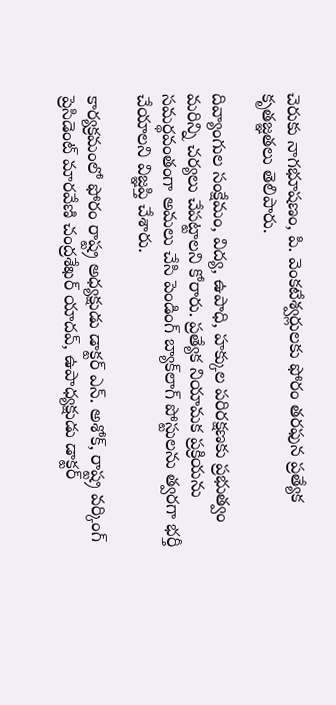చెరుకు నాగభూషణం, పి. వెంకటేశ్వర్లులకు ఫోరం తరఫున ప్రత్యేక కృతజ్ఞతలు తెలిపారు.

దివ్యాంగుల సంక్షేమం, విద్య, ఉపాధి, హక్కుల పరిరక్షణకు ప్రభుత్వం మరిన్ని చర్యలు చేపట్టాలని కోరారు. ప్రత్యేక నియామక ప్రక్రియను సమర్థవంతంగా అమలు చేసి పెండింగ్‌ బ్యాక్‌లాగ్‌ పోస్టులను త్వరగా భర్తీ చేయాలని విజ్ఞప్తి చేశారు.

కార్యక్రమంలో ఫోరం రాష్ట్ర అధ్యక్షుడు డాక్టర్‌ ఎన్‌. అశోక్, రాష్ట్ర వర్కింగ్‌ ప్రెసిడెంట్‌ మారవేణి చంద్రశేఖర్‌ యాదవ్, ఉపాధ్యక్షుడు డాక్టర్‌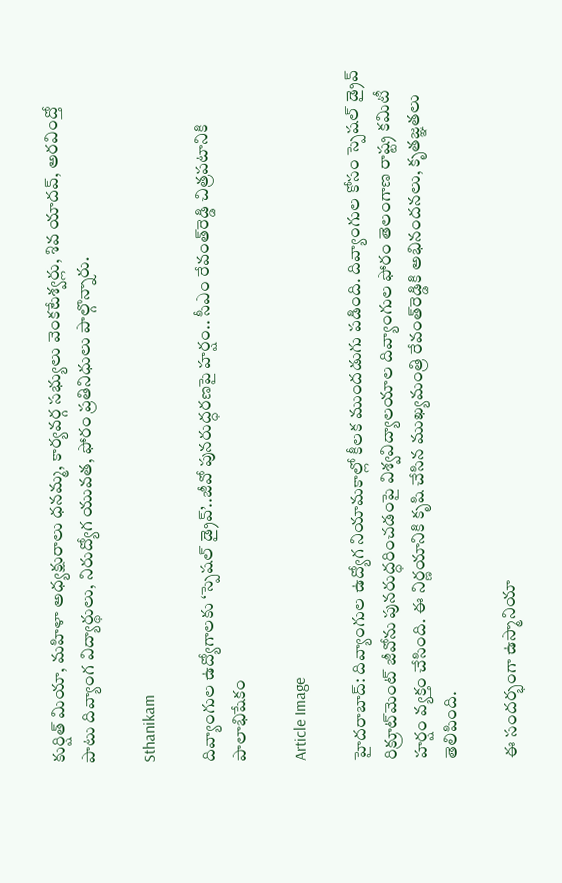కుర్షిత్‌ మియా, మహిళా అధ్యక్షురాలు ధనమ్మ, కార్యవర్గ సభ్యులు వెంకటేశ్వర్లు, శివ యాదవ్, అరవింద్తో పాటు దివ్యాంగ విద్యార్థులు, నిరుద్యోగ యువత, ఫోరం ప్రతినిధులు పాల్గొన్నారు.

Sthanikam

దివ్యాంగుల ఉద్యోగాలకు ‘స్పెషల్‌ డ్రైవ్‌’..జీవో పునరుద్ధరణపై హర్షం.. సీఎం రేవంత్‌రెడ్డి చిత్రపటానికి పాలాభిషేకం

Article Image

హైదరాబాద్‌: దివ్యాంగుల ఉద్యోగ నియామకాల్లో కీలక ముందడుగు పడింది. దివ్యాంగుల కోసం స్పెషల్‌ డ్రైవ్‌ రిక్రూట్‌మెంట్‌ జీవోను పునరుద్ధరించడంపై విశ్వవిద్యాలయాల దివ్యాంగుల ఫోరం తెలంగాణ రాష్ట్ర కమిటీ హర్షం వ్యక్తం చేసింది. ఈ నిర్ణయానికి కృషి చేసిన ముఖ్యమంత్రి రేవంత్‌రెడ్డికి అభినందనలు, కృతజ్ఞతలు తెలిపింది.

ఈ సందర్భంగా ఉస్మానియా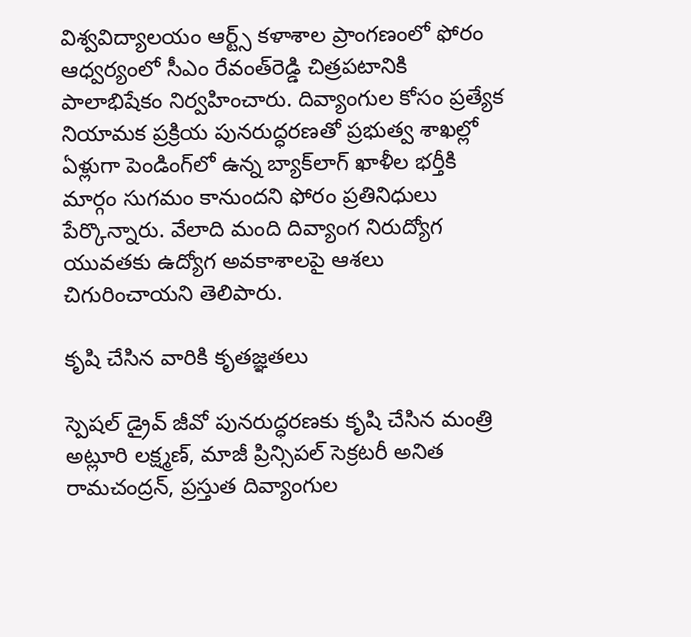విశ్వవిద్యాలయం ఆర్ట్స్‌ కళాశాల ప్రాంగణంలో ఫోరం ఆధ్వర్యంలో సీఎం రేవంత్‌రెడ్డి చిత్రపటానికి పాలాభిషేకం నిర్వహించారు. దివ్యాంగుల కోసం ప్రత్యేక నియామక ప్రక్రియ పునరుద్ధరణతో ప్రభుత్వ శాఖల్లో ఏళ్లుగా పెండింగ్‌లో ఉన్న బ్యాక్‌లాగ్‌ ఖాళీల భర్తీకి మార్గం సుగమం కానుందని ఫోరం ప్రతినిధులు పేర్కొన్నారు. వేలాది మంది దివ్యాంగ నిరుద్యోగ యువతకు ఉద్యోగ అవకాశాలపై ఆశలు చిగురించాయని తెలిపారు.

కృషి చేసిన వారికి కృతజ్ఞతలు

స్పెషల్‌ డ్రైవ్‌ జీవో పునరుద్ధరణకు కృషి చేసిన మంత్రి అట్లూరి లక్ష్మణ్, మాజీ ప్రిన్సిపల్‌ సెక్రటరీ అనిత రామచంద్రన్, ప్రస్తుత దివ్యాంగుల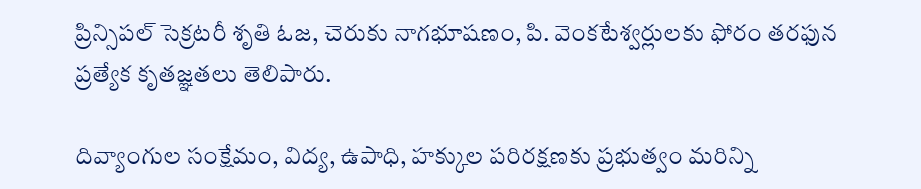ప్రిన్సిపల్‌ సెక్రటరీ శృతి ఓజ, చెరుకు నాగభూషణం, పి. వెంకటేశ్వర్లులకు ఫోరం తరఫున ప్రత్యేక కృతజ్ఞతలు తెలిపారు.

దివ్యాంగుల సంక్షేమం, విద్య, ఉపాధి, హక్కుల పరిరక్షణకు ప్రభుత్వం మరిన్ని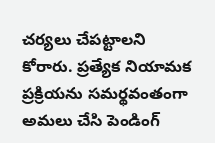చర్యలు చేపట్టాలని కోరారు. ప్రత్యేక నియామక ప్రక్రియను సమర్థవంతంగా అమలు చేసి పెండింగ్‌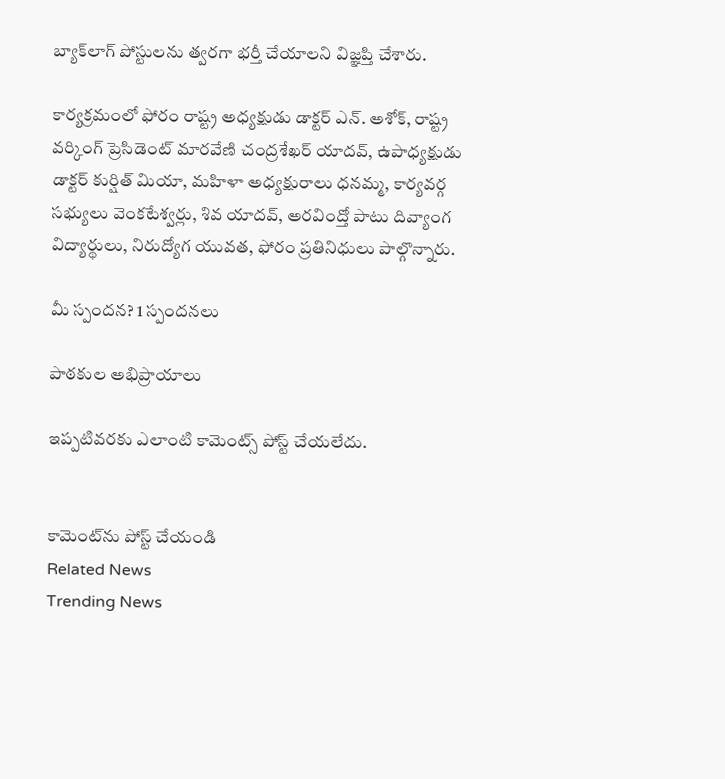బ్యాక్‌లాగ్‌ పోస్టులను త్వరగా భర్తీ చేయాలని విజ్ఞప్తి చేశారు.

కార్యక్రమంలో ఫోరం రాష్ట్ర అధ్యక్షుడు డాక్టర్‌ ఎన్‌. అశోక్, రాష్ట్ర వర్కింగ్‌ ప్రెసిడెంట్‌ మారవేణి చంద్రశేఖర్‌ యాదవ్, ఉపాధ్యక్షుడు డాక్టర్‌ కుర్షిత్‌ మియా, మహిళా అధ్యక్షురాలు ధనమ్మ, కార్యవర్గ సభ్యులు వెంకటేశ్వర్లు, శివ యాదవ్, అరవింద్తో పాటు దివ్యాంగ విద్యార్థులు, నిరుద్యోగ యువత, ఫోరం ప్రతినిధులు పాల్గొన్నారు.

మీ స్పందన? 1 స్పందనలు

పాఠకుల అభిప్రాయాలు

ఇప్పటివరకు ఎలాంటి కామెంట్స్ పోస్ట్ చేయలేదు.


కామెంట్‌ను పోస్ట్ చేయండి
Related News
Trending News